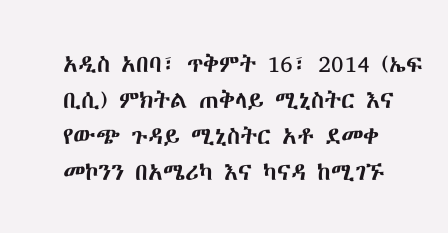አዲስ አበባ፣ ጥቅምት 16፣ 2014 (ኤፍ ቢሲ) ምክትል ጠቅላይ ሚኒስትር እና የውጭ ጉዳይ ሚኒስትር አቶ ደመቀ መኮንን በአሜሪካ እና ካናዳ ከሚገኙ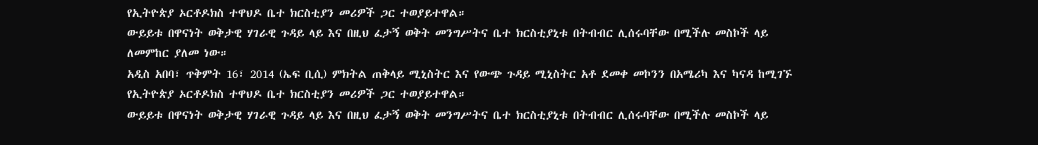የኢትዮጵያ ኦርቶዶክስ ተዋህዶ ቤተ ክርስቲያን መሪዎች ጋር ተወያይተዋል።
ውይይቱ በዋናነት ወቅታዊ ሃገራዊ ጉዳይ ላይ እና በዚህ ፈታኝ ወቅት መንግሥትና ቤተ ክርስቲያኒቱ በትብብር ሊሰሩባቸው በሚችሉ መስኮች ላይ ለመምከር ያለመ ነው።
አዲስ አበባ፣ ጥቅምት 16፣ 2014 (ኤፍ ቢሲ) ምክትል ጠቅላይ ሚኒስትር እና የውጭ ጉዳይ ሚኒስትር አቶ ደመቀ መኮንን በአሜሪካ እና ካናዳ ከሚገኙ የኢትዮጵያ ኦርቶዶክስ ተዋህዶ ቤተ ክርስቲያን መሪዎች ጋር ተወያይተዋል።
ውይይቱ በዋናነት ወቅታዊ ሃገራዊ ጉዳይ ላይ እና በዚህ ፈታኝ ወቅት መንግሥትና ቤተ ክርስቲያኒቱ በትብብር ሊሰሩባቸው በሚችሉ መስኮች ላይ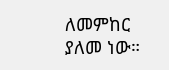ለመምከር ያለመ ነው።